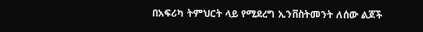በአፍሪካ ትምህርት ላይ የሚደረግ ኢንቨስትመንት ለሰው ልጆች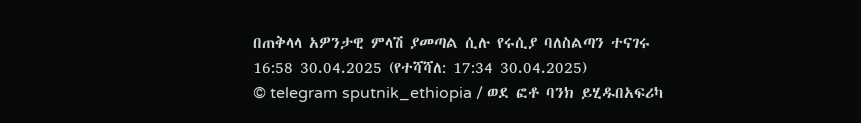በጠቅላላ አዎንታዊ ምላሽ ያመጣል ሲሉ የሩሲያ ባለስልጣን ተናገሩ
16:58 30.04.2025 (የተሻሻለ: 17:34 30.04.2025)
© telegram sputnik_ethiopia / ወደ ፎቶ ባንክ ይሂዱበአፍሪካ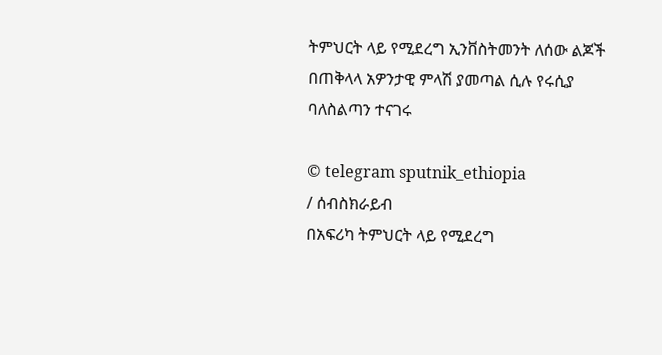ትምህርት ላይ የሚደረግ ኢንቨስትመንት ለሰው ልጆች በጠቅላላ አዎንታዊ ምላሽ ያመጣል ሲሉ የሩሲያ ባለስልጣን ተናገሩ

© telegram sputnik_ethiopia
/ ሰብስክራይብ
በአፍሪካ ትምህርት ላይ የሚደረግ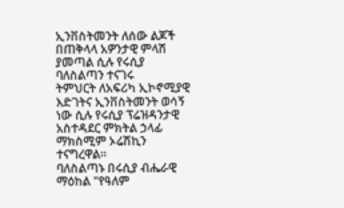ኢንቨስትመንት ለሰው ልጆች በጠቅላላ አዎንታዊ ምላሽ ያመጣል ሲሉ የሩሲያ ባለስልጣን ተናገሩ
ትምህርት ለአፍሪካ ኢኮኖሚያዊ እድገትና ኢንቨስትመንት ወሳኝ ነው ሲሉ የሩሲያ ፕሬዝዳንታዊ አስተዳደር ምክትል ኃላፊ ማክስሚም ኦሬሽኪን ተናግረዋል።
ባለስልጣኑ በሩሲያ ብሔራዊ ማዕከል "የዓለም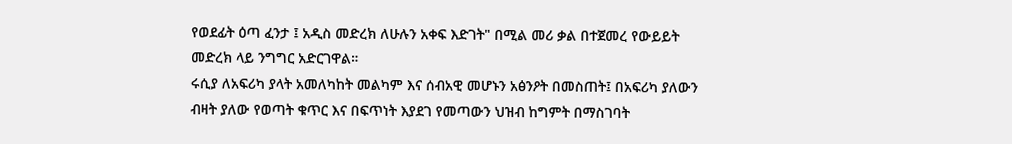የወደፊት ዕጣ ፈንታ ፤ አዲስ መድረክ ለሁሉን አቀፍ እድገት" በሚል መሪ ቃል በተጀመረ የውይይት መድረክ ላይ ንግግር አድርገዋል።
ሩሲያ ለአፍሪካ ያላት አመለካከት መልካም እና ሰብአዊ መሆኑን አፅንዖት በመስጠት፤ በአፍሪካ ያለውን ብዛት ያለው የወጣት ቁጥር እና በፍጥነት እያደገ የመጣውን ህዝብ ከግምት በማስገባት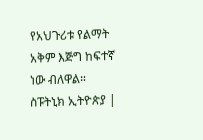የአህጉሪቱ የልማት አቅም እጅግ ከፍተኛ ነው ብለዋል።
ስፑትኒክ ኢትዮጵያ |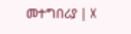መተግበሪያ | X